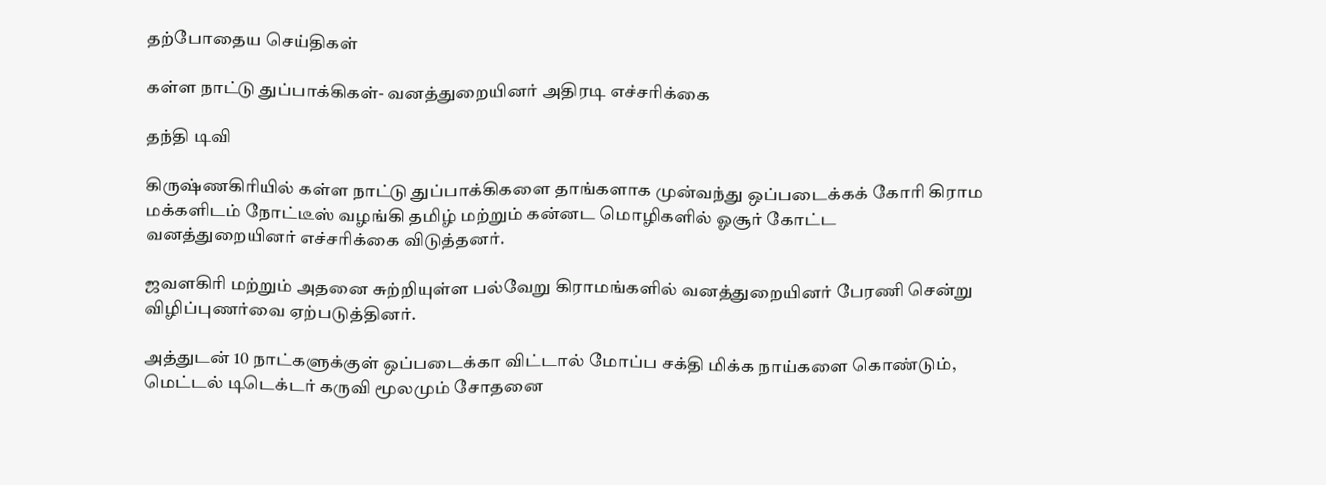தற்போதைய செய்திகள்

கள்ள நாட்டு துப்பாக்கிகள்- வனத்துறையினர் அதிரடி எச்சரிக்கை

தந்தி டிவி

கிருஷ்ணகிரியில் கள்ள நாட்டு துப்பாக்கிகளை தாங்களாக முன்வந்து ஒப்படைக்கக் கோரி கிராம மக்களிடம் நோட்டீஸ் வழங்கி தமிழ் மற்றும் கன்னட மொழிகளில் ஓசூர் கோட்ட வனத்துறையினர் எச்சரிக்கை விடுத்தனர்.

ஜவளகிரி மற்றும் அதனை சுற்றியுள்ள பல்வேறு கிராமங்களில் வனத்துறையினர் பேரணி சென்று விழிப்புணர்வை ஏற்படுத்தினர்.

அத்துடன் 10 நாட்களுக்குள் ஒப்படைக்கா விட்டால் மோப்ப சக்தி மிக்க நாய்களை கொண்டும், மெட்டல் டிடெக்டர் கருவி மூலமும் சோதனை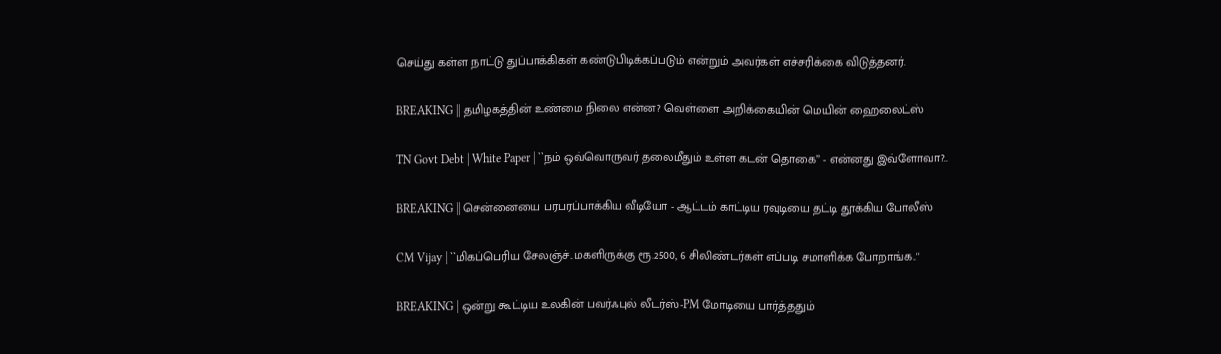செய்து கள்ள நாட்டு துப்பாக்கிகள் கண்டுபிடிக்கப்படும் என்றும் அவர்கள் எச்சரிக்கை விடுத்தனர்.

BREAKING || தமிழகத்தின் உண்மை நிலை என்ன? வெள்ளை அறிக்கையின் மெயின் ஹைலைட்ஸ்

TN Govt Debt | White Paper | ``நம் ஒவ்வொருவர் தலைமீதும் உள்ள கடன் தொகை’’ - என்னது இவ்ளோவா?..

BREAKING || சென்னையை பரபரப்பாக்கிய வீடியோ - ஆட்டம் காட்டிய ரவுடியை தட்டி தூக்கிய போலீஸ்

CM Vijay | ``மிகப்பெரிய சேலஞ்ச்..மகளிருக்கு ரூ.2500, 6 சிலிண்டர்கள் எப்படி சமாளிக்க போறாங்க..''

BREAKING | ஒன்று கூட்டிய உலகின் பவர்ஃபுல் லீடர்ஸ்-PM மோடியை பார்த்ததும்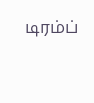டிரம்ப்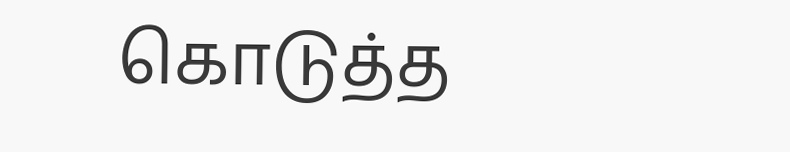கொடுத்த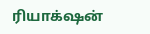ரியாக்‌ஷன்